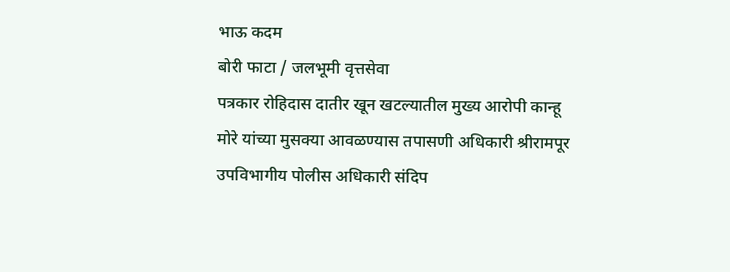भाऊ कदम
बोरी फाटा / जलभूमी वृत्तसेवा
पत्रकार रोहिदास दातीर खून खटल्यातील मुख्य आरोपी कान्हू मोरे यांच्या मुसक्या आवळण्यास तपासणी अधिकारी श्रीरामपूर उपविभागीय पोलीस अधिकारी संदिप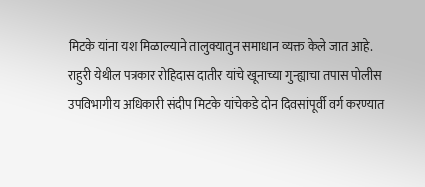मिटके यांना यश मिळाल्याने तालुक्यातुन समाधान व्यक्त केले जात आहे.
राहुरी येथील पत्रकार रोहिदास दातीर यांचे खूनाच्या गुन्ह्याचा तपास पोलीस उपविभागीय अधिकारी संदीप मिटके यांचेकडे दोन दिवसांपूर्वी वर्ग करण्यात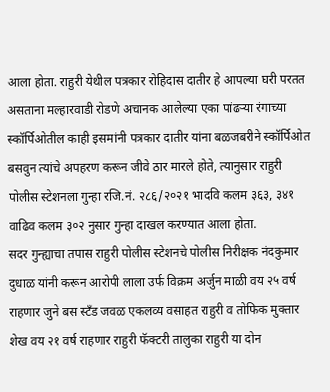आला होता. राहुरी येथील पत्रकार रोहिदास दातीर हे आपल्या घरी परतत असताना मल्हारवाडी रोडणे अचानक आलेल्या एका पांढऱ्या रंगाच्या स्कॉर्पिओतील काही इसमांनी पत्रकार दातीर यांना बळजबरीने स्कॉर्पिओत बसवुन त्यांचे अपहरण करून जीवे ठार मारले होते, त्यानुसार राहुरी पोलीस स्टेशनला गुन्हा रजि.नं. २८६/२०२१ भादवि कलम ३६३, ३४१ वाढिव कलम ३०२ नुसार गुन्हा दाखल करण्यात आला होता.
सदर गुन्ह्याचा तपास राहुरी पोलीस स्टेशनचे पोलीस निरीक्षक नंदकुमार दुधाळ यांनी करून आरोपी लाला उर्फ विक्रम अर्जुन माळी वय २५ वर्ष राहणार जुने बस स्टँड जवळ एकलव्य वसाहत राहुरी व तोफिक मुक्तार शेख वय २१ वर्ष राहणार राहुरी फॅक्टरी तालुका राहुरी या दोन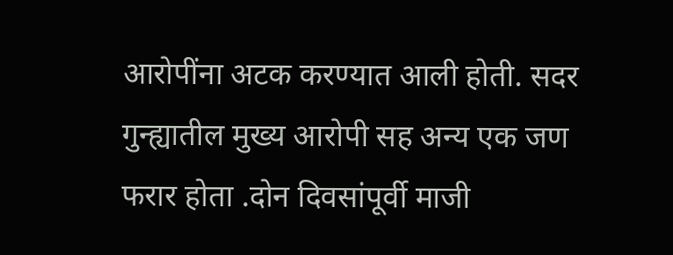आरोपींना अटक करण्यात आली होती. सदर गुन्ह्यातील मुख्य आरोपी सह अन्य एक जण फरार होता .दोन दिवसांपूर्वी माजी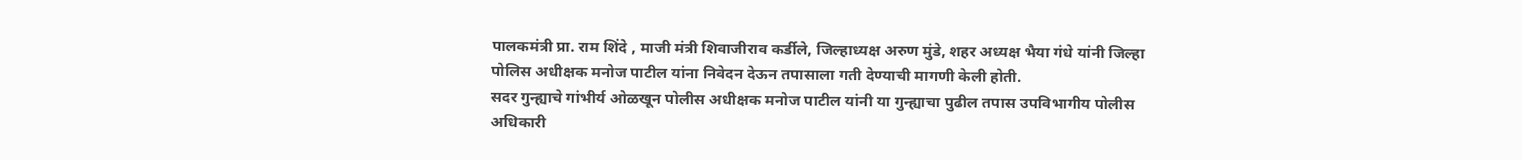पालकमंत्री प्रा. राम शिंदे , माजी मंत्री शिवाजीराव कर्डीले, जिल्हाध्यक्ष अरुण मुंडे, शहर अध्यक्ष भैया गंधे यांनी जिल्हा पोलिस अधीक्षक मनोज पाटील यांना निवेदन देऊन तपासाला गती देण्याची मागणी केली होती.
सदर गुन्ह्याचे गांभीर्य ओळखून पोलीस अधीक्षक मनोज पाटील यांनी या गुन्ह्याचा पुढील तपास उपविभागीय पोलीस अधिकारी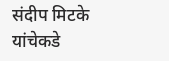संदीप मिटके यांचेकडे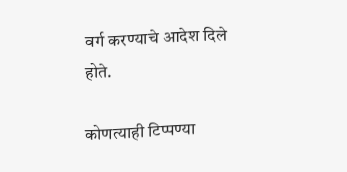वर्ग करण्याचे आदेश दिले होते.

कोणत्याही टिप्पण्या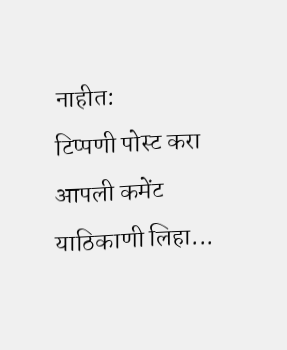नाहीत:
टिप्पणी पोस्ट करा
आपली कमेंट याठिकाणी लिहा...